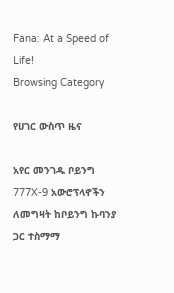Fana: At a Speed of Life!
Browsing Category

የሀገር ውስጥ ዜና

አየር መንገዱ ቦይንግ 777X-9 አውሮፕላኖችን ለመግዛት ከቦይንግ ኩባንያ ጋር ተስማማ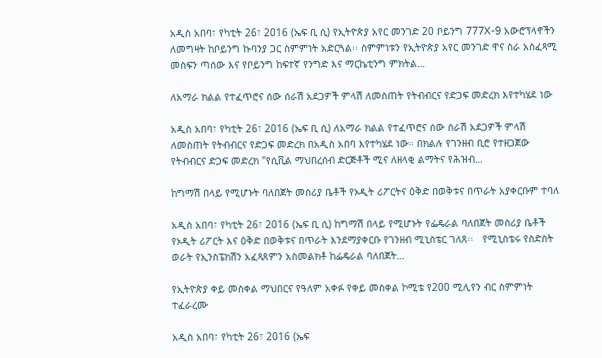አዲስ አበባ፣ የካቲት 26፣ 2016 (ኤፍ ቢ ሲ) የኢትዮጵያ አየር መንገድ 20 ቦይንግ 777X-9 አውሮፕላኖችን ለመግዛት ከቦይንግ ኩባንያ ጋር ስምምነት አድርጓል፡፡ ስምምነቱን የኢትዮጵያ አየር መንገድ ዋና ስራ አስፈጻሚ መስፍን ጣሰው እና የቦይንግ ከፍተኛ የንግድ እና ማርኬቲንግ ምክትል…

ለአማራ ክልል የተፈጥሮና ሰው ሰራሽ አደጋዎች ምላሽ ለመስጠት የትብብርና የድጋፍ መድረክ እየተካሄደ ነው

አዲስ አበባ፣ የካቲት 26፣ 2016 (ኤፍ ቢ ሲ) ለአማራ ክልል የተፈጥሮና ሰው ሰራሽ አደጋዎች ምላሽ ለመስጠት የትብብርና የድጋፍ መድረክ በአዲስ አበባ እየተካሄደ ነው። በክልሉ የገንዘብ ቢሮ የተዘጋጀው የትብብርና ድጋፍ መድረክ "የሲቪል ማህበረሰብ ድርጅቶች ሚና ለዘላቂ ልማትና የሕዝብ…

ከግማሽ በላይ የሚሆኑት ባለበጀት መስሪያ ቤቶች የኦዲት ሪፖርትና ዕቅድ በወቅቱና በጥራት አያቀርቡም ተባለ

አዲስ አበባ፣ የካቲት 26፣ 2016 (ኤፍ ቢ ሲ) ከግማሽ በላይ የሚሆኑት የፌዴራል ባለበጀት መስሪያ ቤቶች የኦዲት ሪፖርት እና ዕቅድ በወቅቱና በጥራት እንደማያቀርቡ የገንዘብ ሚኒስቴር ገለጸ፡፡   የሚኒስቴሩ የስድስት ወራት የኢንስፔክሽን አፈጻጸምን አስመልክቶ ከፌዴራል ባለበጀት…

የኢትዮጵያ ቀይ መስቀል ማህበርና የዓለም አቀፉ የቀይ መስቀል ኮሚቴ የ200 ሚሊየን ብር ስምምነት ተፈራረሙ

አዲስ አበባ፣ የካቲት 26፣ 2016 (ኤፍ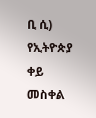ቢ ሲ) የኢትዮጵያ ቀይ መስቀል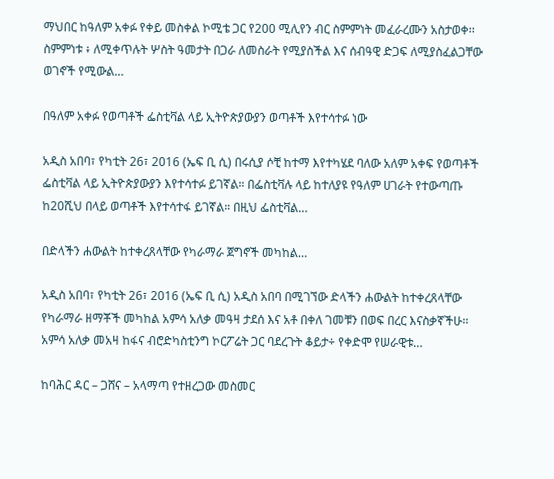ማህበር ከዓለም አቀፉ የቀይ መስቀል ኮሚቴ ጋር የ200 ሚሊየን ብር ስምምነት መፈራረሙን አስታወቀ፡፡ ስምምነቱ ፥ ለሚቀጥሉት ሦስት ዓመታት በጋራ ለመስራት የሚያስችል እና ሰብዓዊ ድጋፍ ለሚያስፈልጋቸው ወገኖች የሚውል…

በዓለም አቀፉ የወጣቶች ፌስቲቫል ላይ ኢትዮጵያውያን ወጣቶች እየተሳተፉ ነው

አዲስ አበባ፣ የካቲት 26፣ 2016 (ኤፍ ቢ ሲ) በሩሲያ ሶቺ ከተማ እየተካሄደ ባለው አለም አቀፍ የወጣቶች ፌስቲቫል ላይ ኢትዮጵያውያን እየተሳተፉ ይገኛል። በፌስቲቫሉ ላይ ከተለያዩ የዓለም ሀገራት የተውጣጡ ከ20ሺህ በላይ ወጣቶች እየተሳተፋ ይገኛል። በዚህ ፌስቲቫል…

በድላችን ሐውልት ከተቀረጸላቸው የካራማራ ጀግኖች መካከል…

አዲስ አበባ፣ የካቲት 26፣ 2016 (ኤፍ ቢ ሲ) አዲስ አበባ በሚገኘው ድላችን ሐውልት ከተቀረጸላቸው የካራማራ ዘማቾች መካከል አምሳ አለቃ መዓዛ ታደሰ እና አቶ በቀለ ገመቹን በወፍ በረር እናስቃኛችሁ፡፡ አምሳ አለቃ መአዛ ከፋና ብሮድካስቲንግ ኮርፖሬት ጋር ባደረጉት ቆይታ÷ የቀድሞ የሠራዊቱ…

ከባሕር ዳር – ጋሸና – አላማጣ የተዘረጋው መስመር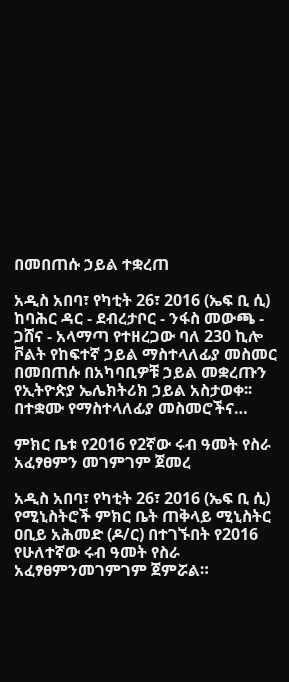በመበጠሱ ኃይል ተቋረጠ

አዲስ አበባ፣ የካቲት 26፣ 2016 (ኤፍ ቢ ሲ) ከባሕር ዳር - ደብረታቦር - ንፋስ መውጫ - ጋሸና - አላማጣ የተዘረጋው ባለ 230 ኪሎ ቮልት የከፍተኛ ኃይል ማስተላለፊያ መስመር በመበጠሱ በአካባቢዎቹ ኃይል መቋረጡን የኢትዮጵያ ኤሌክትሪክ ኃይል አስታወቀ፡፡ በተቋሙ የማስተላለፊያ መስመሮችና…

ምክር ቤቱ የ2016 የ2ኛው ሩብ ዓመት የስራ አፈፃፀምን መገምገም ጀመረ

አዲስ አበባ፣ የካቲት 26፣ 2016 (ኤፍ ቢ ሲ) የሚኒስትሮች ምክር ቤት ጠቅላይ ሚኒስትር ዐቢይ አሕመድ (ዶ/ር) በተገኙበት የ2016 የሁለተኛው ሩብ ዓመት የስራ አፈፃፀምንመገምገም ጀምሯል።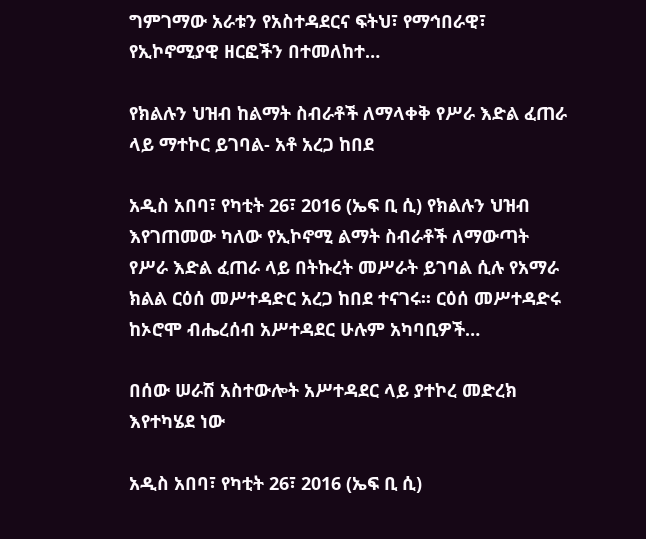ግምገማው አራቱን የአስተዳደርና ፍትህ፣ የማኅበራዊ፣ የኢኮኖሚያዊ ዘርፎችን በተመለከተ…

የክልሉን ህዝብ ከልማት ስብራቶች ለማላቀቅ የሥራ እድል ፈጠራ ላይ ማተኮር ይገባል- አቶ አረጋ ከበደ

አዲስ አበባ፣ የካቲት 26፣ 2016 (ኤፍ ቢ ሲ) የክልሉን ህዝብ እየገጠመው ካለው የኢኮኖሚ ልማት ስብራቶች ለማውጣት የሥራ እድል ፈጠራ ላይ በትኩረት መሥራት ይገባል ሲሉ የአማራ ክልል ርዕሰ መሥተዳድር አረጋ ከበደ ተናገሩ፡፡ ርዕሰ መሥተዳድሩ ከኦሮሞ ብሔረሰብ አሥተዳደር ሁሉም አካባቢዎች…

በሰው ሠራሽ አስተውሎት አሥተዳደር ላይ ያተኮረ መድረክ እየተካሄደ ነው

አዲስ አበባ፣ የካቲት 26፣ 2016 (ኤፍ ቢ ሲ)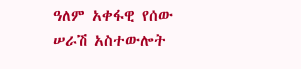ዓለም አቀፋዊ የሰው ሠራሽ አስተውሎት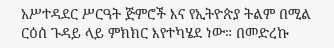አሥተዳደር ሥርዓት ጅምሮች እና የኢትዮጵያ ትልም በሚል ርዕሰ ጉዳይ ላይ ምክክር እየተካሄደ ነው። በመድረኩ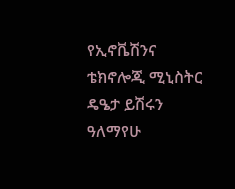የኢኖቬሽንና ቴክኖሎጂ ሚኒስትር ዴዔታ ይሽሩን ዓለማየሁ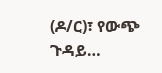(ዶ/ር)፣ የውጭ ጉዳይ…